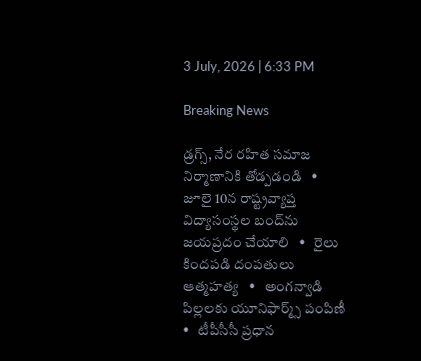3 July, 2026 | 6:33 PM

Breaking News

డ్రగ్స్, నేర రహిత సమాజ నిర్మాణానికి తోడ్పడండి   •   జూలై 10న రాష్ట్రవ్యాప్త విద్యాసంస్థల బంద్‌ను జయప్రదం చేయాలి   •   రైలు కిందపడి దంపతులు ఆత్మహత్య   •   అంగన్వాడి పిల్లలకు యూనిఫార్మ్స్ పంపిణీ   •   టీపీసీసీ ప్రధాన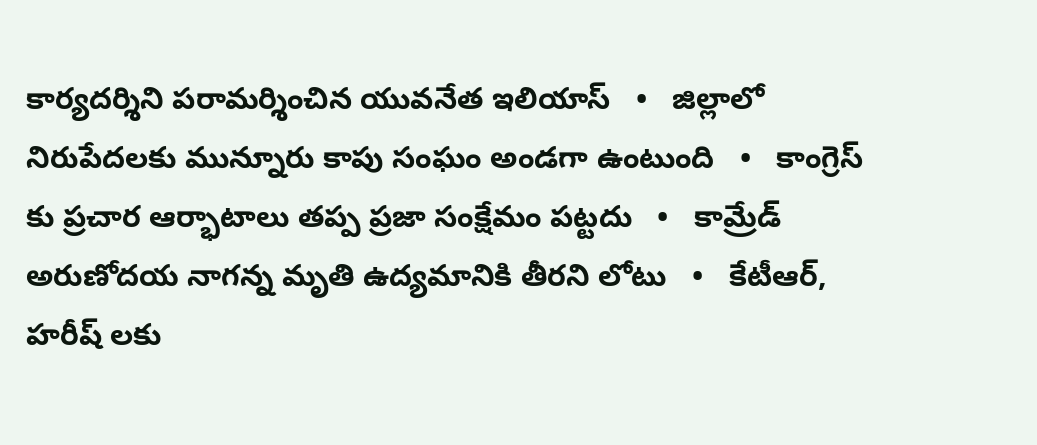కార్యదర్శిని పరామర్శించిన యువనేత ఇలియాస్   •   జిల్లాలో నిరుపేదలకు మున్నూరు కాపు సంఘం అండగా ఉంటుంది   •   కాంగ్రెస్ కు ప్రచార ఆర్భాటాలు తప్ప ప్రజా సంక్షేమం పట్టదు   •   కామ్రేడ్ అరుణోదయ నాగన్న మృతి ఉద్యమానికి తీరని లోటు   •   కేటీఆర్, హరీష్ లకు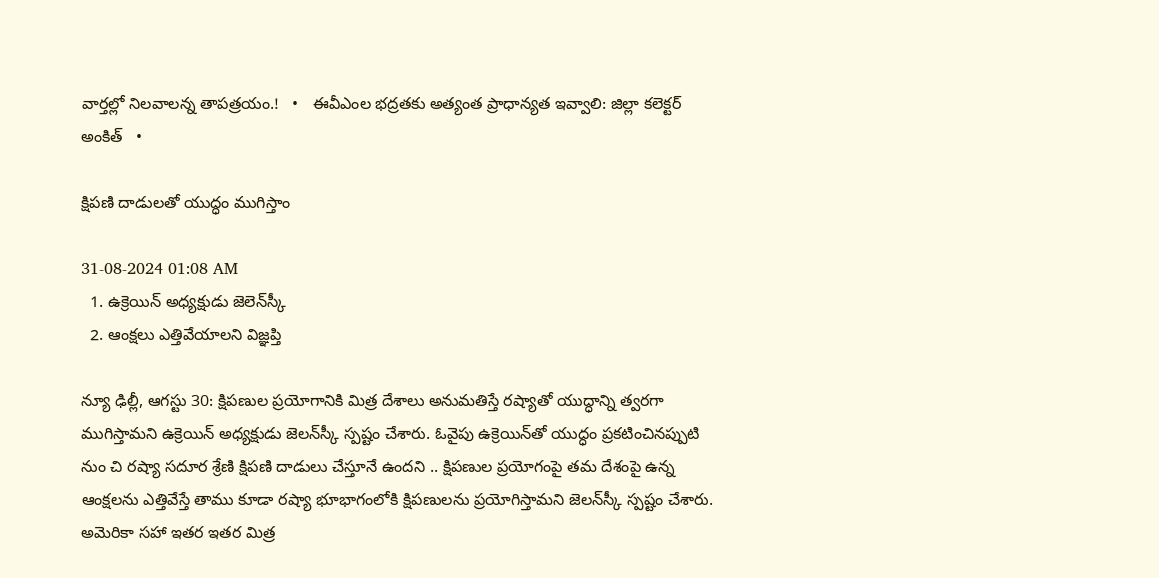వార్తల్లో నిలవాలన్న తాపత్రయం.!   •   ఈవీఎంల భద్రతకు అత్యంత ప్రాధాన్యత ఇవ్వాలి: జిల్లా కలెక్టర్ అంకిత్   •

క్షిపణి దాడులతో యుద్ధం ముగిస్తాం

31-08-2024 01:08 AM
  1. ఉక్రెయిన్ అధ్యక్షుడు జెలెన్‌స్కీ
  2. ఆంక్షలు ఎత్తివేయాలని విజ్ఞప్తి

న్యూ ఢిల్లీ, ఆగస్టు 30: క్షిపణుల ప్రయోగానికి మిత్ర దేశాలు అనుమతిస్తే రష్యాతో యుద్ధాన్ని త్వరగా ముగిస్తామని ఉక్రెయిన్ అధ్యక్షుడు జెలన్‌స్కీ స్పష్టం చేశారు. ఓవైపు ఉక్రెయిన్‌తో యుద్ధం ప్రకటించినప్పుటి నుం చి రష్యా సదూర శ్రేణి క్షిపణి దాడులు చేస్తూనే ఉందని .. క్షిపణుల ప్రయోగంపై తమ దేశంపై ఉన్న ఆంక్షలను ఎత్తివేస్తే తాము కూడా రష్యా భూభాగంలోకి క్షిపణులను ప్రయోగిస్తామని జెలన్‌స్కీ స్పష్టం చేశారు. అమెరికా సహా ఇతర ఇతర మిత్ర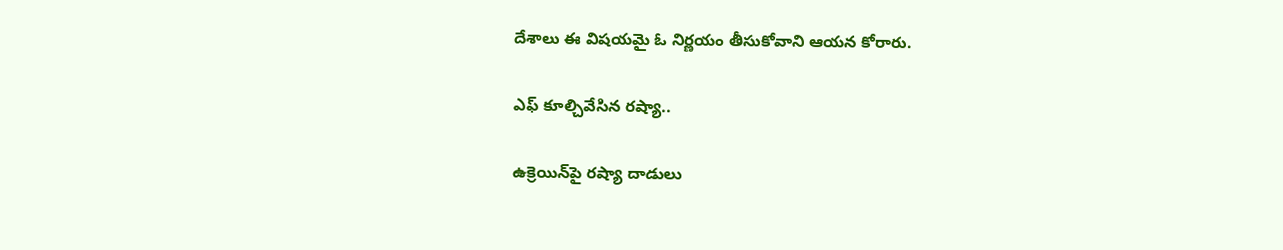దేశాలు ఈ విషయమై ఓ నిర్ణయం తీసుకోవాని ఆయన కోరారు.

ఎఫ్ కూల్చివేసిన రష్యా..

ఉక్రెయిన్‌పై రష్యా దాడులు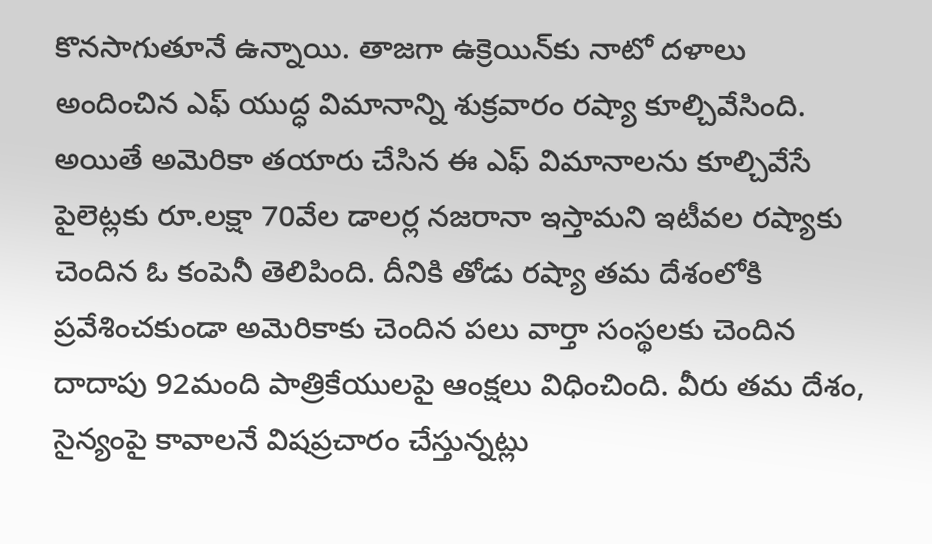కొనసాగుతూనే ఉన్నాయి. తాజగా ఉక్రెయిన్‌కు నాటో దళాలు అందించిన ఎఫ్ యుద్ధ విమానాన్ని శుక్రవారం రష్యా కూల్చివేసింది.  అయితే అమెరికా తయారు చేసిన ఈ ఎఫ్ విమానాలను కూల్చివేసే పైలెట్లకు రూ.లక్షా 70వేల డాలర్ల నజరానా ఇస్తామని ఇటీవల రష్యాకు చెందిన ఓ కంపెనీ తెలిపింది. దీనికి తోడు రష్యా తమ దేశంలోకి ప్రవేశించకుండా అమెరికాకు చెందిన పలు వార్తా సంస్థలకు చెందిన దాదాపు 92మంది పాత్రికేయులపై ఆంక్షలు విధించింది. వీరు తమ దేశం, సైన్యంపై కావాలనే విషప్రచారం చేస్తున్నట్లు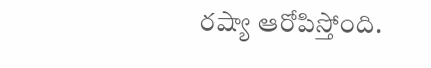రష్యా ఆరోపిస్తోంది.